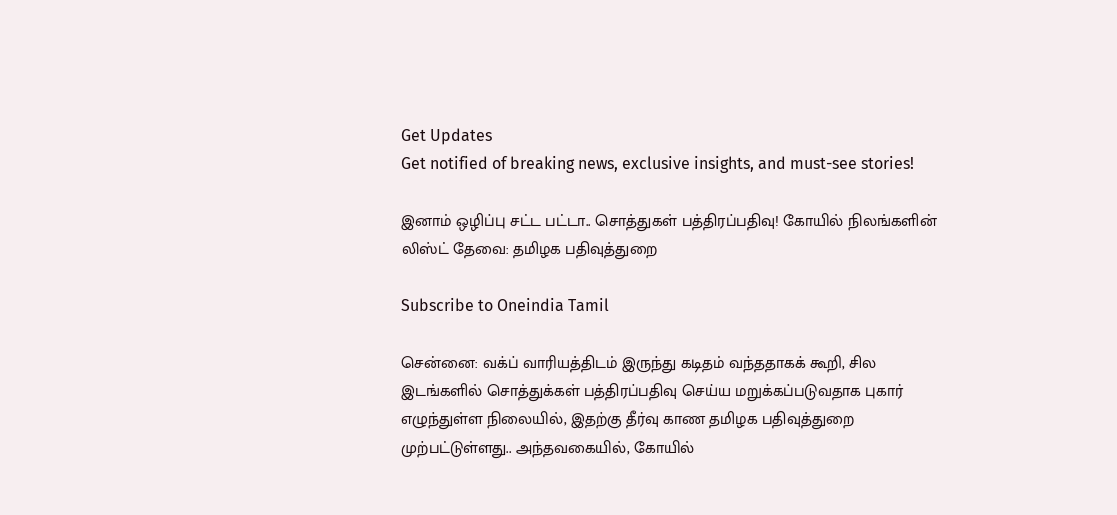Get Updates
Get notified of breaking news, exclusive insights, and must-see stories!

இனாம் ஒழிப்பு சட்ட பட்டா.. சொத்துகள் பத்திரப்பதிவு! கோயில் நிலங்களின் லிஸ்ட் தேவை: தமிழக பதிவுத்துறை

Subscribe to Oneindia Tamil

சென்னை: வக்ப் வாரியத்திடம் இருந்து கடிதம் வந்ததாகக் கூறி, சில இடங்களில் சொத்துக்கள் பத்திரப்பதிவு செய்ய மறுக்கப்படுவதாக புகார் எழுந்துள்ள நிலையில், இதற்கு தீர்வு காண தமிழக பதிவுத்துறை முற்பட்டுள்ளது.. அந்தவகையில், கோயில்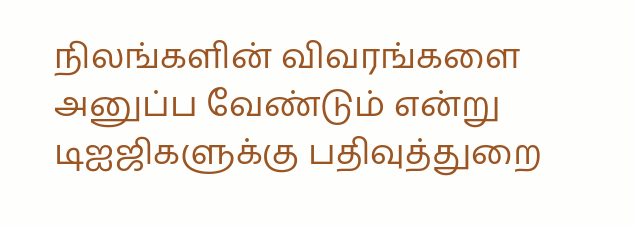நிலங்களின் விவரங்களை அனுப்ப வேண்டும் என்று டிஐஜிகளுக்கு பதிவுத்துறை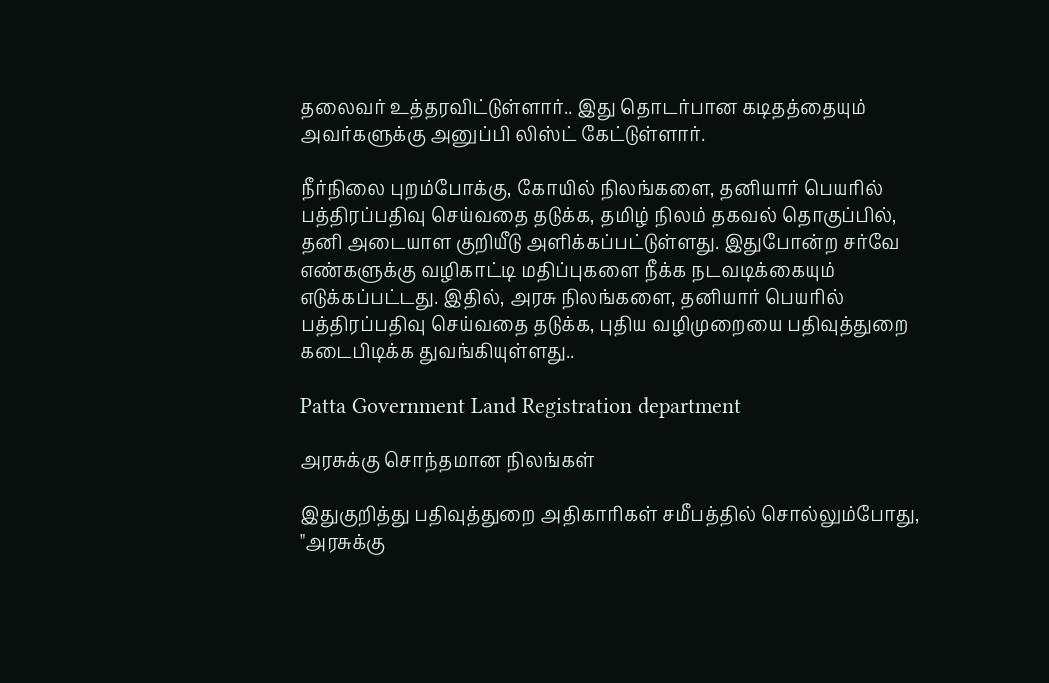தலைவர் உத்தரவிட்டுள்ளார்.. இது தொடர்பான கடிதத்தையும் அவர்களுக்கு அனுப்பி லிஸ்ட் கேட்டுள்ளார்.

நீர்நிலை புறம்போக்கு, கோயில் நிலங்களை, தனியார் பெயரில் பத்திரப்பதிவு செய்வதை தடுக்க, தமிழ் நிலம் தகவல் தொகுப்பில், தனி அடையாள குறியீடு அளிக்கப்பட்டுள்ளது. இதுபோன்ற சர்வே எண்களுக்கு வழிகாட்டி மதிப்புகளை நீக்க நடவடிக்கையும் எடுக்கப்பட்டது. இதில், அரசு நிலங்களை, தனியார் பெயரில் பத்திரப்பதிவு செய்வதை தடுக்க, புதிய வழிமுறையை பதிவுத்துறை கடைபிடிக்க துவங்கியுள்ளது..

Patta Government Land Registration department

அரசுக்கு சொந்தமான நிலங்கள்

இதுகுறித்து பதிவுத்துறை அதிகாரிகள் சமீபத்தில் சொல்லும்போது, "அரசுக்கு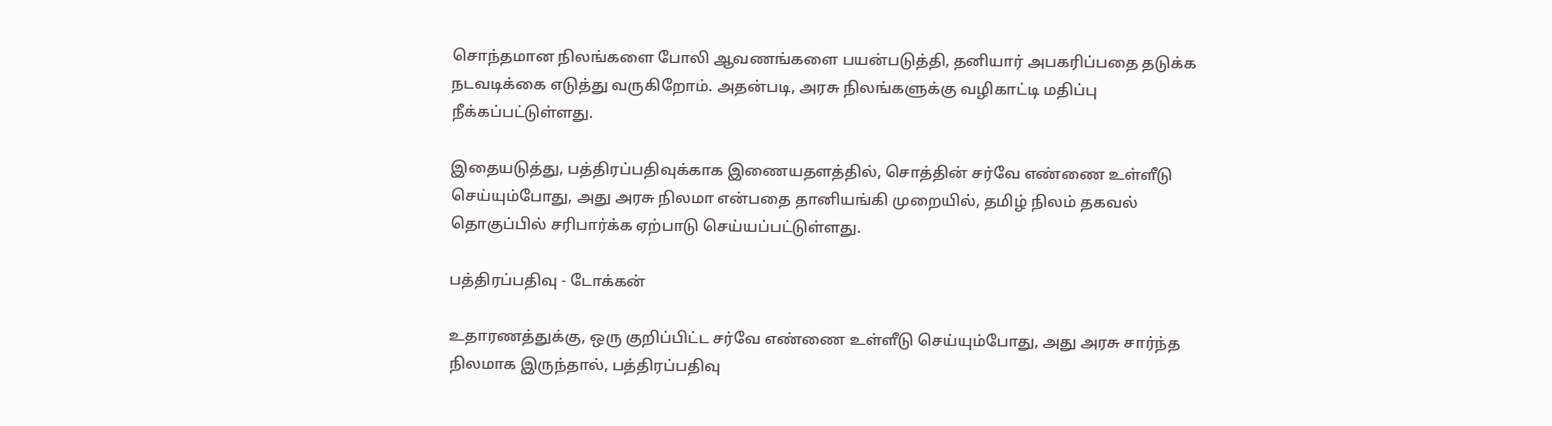சொந்தமான நிலங்களை போலி ஆவணங்களை பயன்படுத்தி, தனியார் அபகரிப்பதை தடுக்க நடவடிக்கை எடுத்து வருகிறோம். அதன்படி, அரசு நிலங்களுக்கு வழிகாட்டி மதிப்பு நீக்கப்பட்டுள்ளது.

இதையடுத்து, பத்திரப்பதிவுக்காக இணையதளத்தில், சொத்தின் சர்வே எண்ணை உள்ளீடு செய்யும்போது, அது அரசு நிலமா என்பதை தானியங்கி முறையில், தமிழ் நிலம் தகவல் தொகுப்பில் சரிபார்க்க ஏற்பாடு செய்யப்பட்டுள்ளது.

பத்திரப்பதிவு - டோக்கன்

உதாரணத்துக்கு, ஒரு குறிப்பிட்ட சர்வே எண்ணை உள்ளீடு செய்யும்போது, அது அரசு சார்ந்த நிலமாக இருந்தால், பத்திரப்பதிவு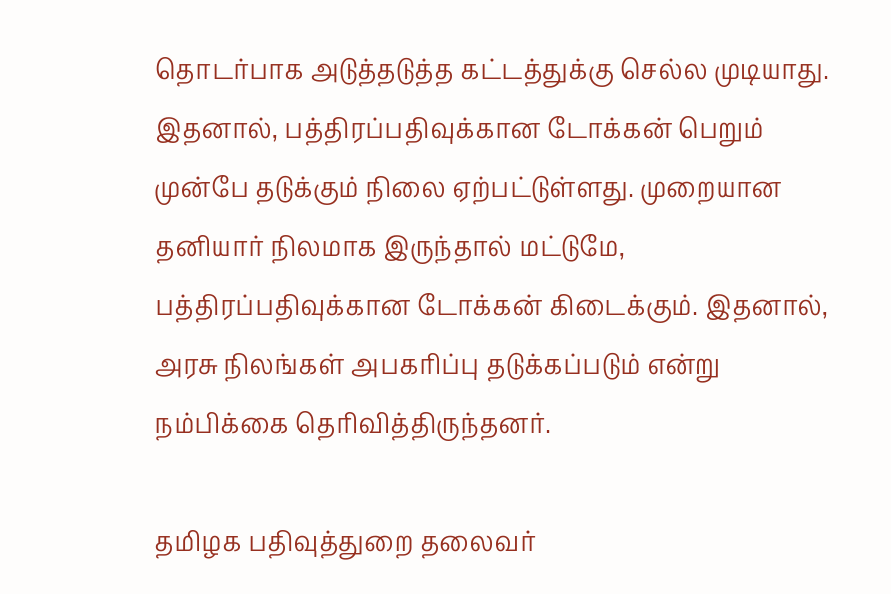தொடர்பாக அடுத்தடுத்த கட்டத்துக்கு செல்ல முடியாது. இதனால், பத்திரப்பதிவுக்கான டோக்கன் பெறும் முன்பே தடுக்கும் நிலை ஏற்பட்டுள்ளது. முறையான தனியார் நிலமாக இருந்தால் மட்டுமே, பத்திரப்பதிவுக்கான டோக்கன் கிடைக்கும். இதனால், அரசு நிலங்கள் அபகரிப்பு தடுக்கப்படும் என்று நம்பிக்கை தெரிவித்திருந்தனர்.

தமிழக பதிவுத்துறை தலைவர்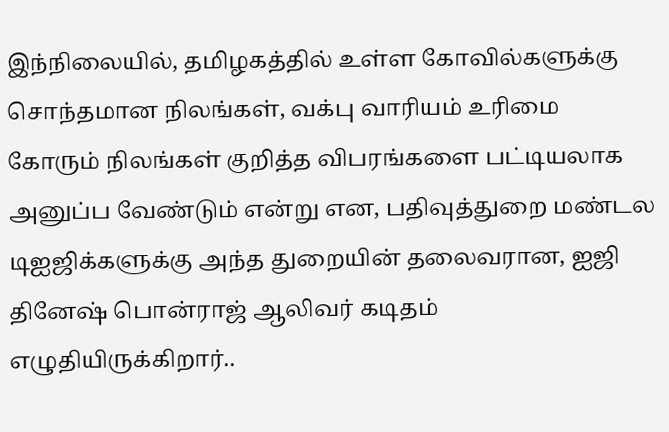இந்நிலையில், தமிழகத்தில் உள்ள கோவில்களுக்கு சொந்தமான நிலங்கள், வக்பு வாரியம் உரிமை கோரும் நிலங்கள் குறித்த விபரங்களை பட்டியலாக அனுப்ப வேண்டும் என்று என, பதிவுத்துறை மண்டல டிஐஜிக்களுக்கு அந்த துறையின் தலைவரான, ஐஜி தினேஷ் பொன்ராஜ் ஆலிவர் கடிதம் எழுதியிருக்கிறார்..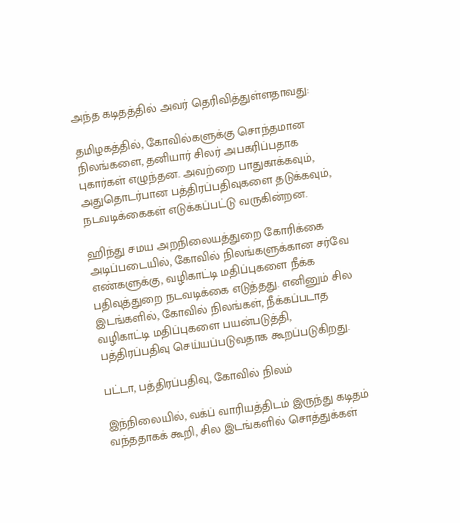அந்த கடிதத்தில் அவர் தெரிவித்துள்ளதாவது:

தமிழகத்தில், கோவில்களுக்கு சொந்தமான நிலங்களை, தனியார் சிலர் அபகரிப்பதாக புகார்கள் எழுந்தன. அவற்றை பாதுகாக்கவும், அதுதொடர்பான பத்திரப்பதிவுகளை தடுக்கவும், நடவடிக்கைகள் எடுக்கப்பட்டு வருகின்றன.

ஹிந்து சமய அறநிலையத்துறை கோரிக்கை அடிப்படையில், கோவில் நிலங்களுக்கான சர்வே எண்களுக்கு, வழிகாட்டி மதிப்புகளை நீக்க பதிவுத்துறை நடவடிக்கை எடுத்தது. எனினும் சில இடங்களில், கோவில் நிலங்கள், நீக்கப்படாத வழிகாட்டி மதிப்புகளை பயன்படுத்தி, பத்திரப்பதிவு செய்யப்படுவதாக கூறப்படுகிறது.

பட்டா, பத்திரப்பதிவு, கோவில் நிலம்

இந்நிலையில், வக்ப் வாரியத்திடம் இருந்து கடிதம் வந்ததாகக் கூறி, சில இடங்களில் சொத்துக்கள்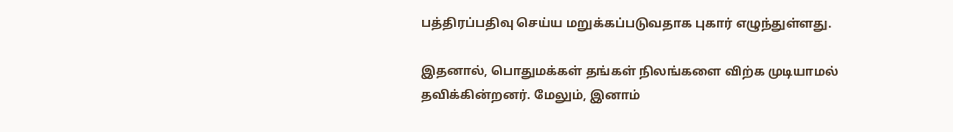பத்திரப்பதிவு செய்ய மறுக்கப்படுவதாக புகார் எழுந்துள்ளது.

இதனால், பொதுமக்கள் தங்கள் நிலங்களை விற்க முடியாமல் தவிக்கின்றனர். மேலும், இனாம்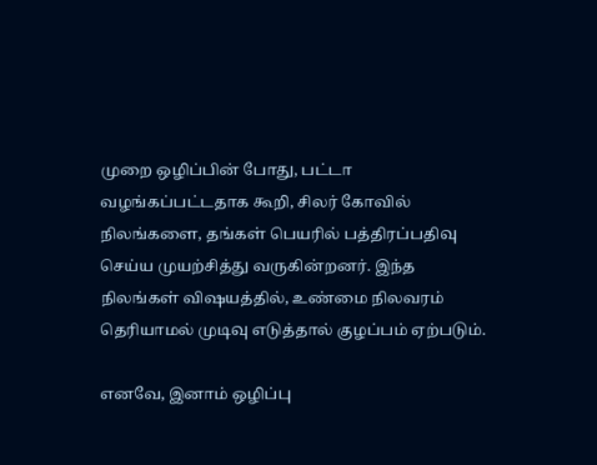முறை ஒழிப்பின் போது, பட்டா வழங்கப்பட்டதாக கூறி, சிலர் கோவில் நிலங்களை, தங்கள் பெயரில் பத்திரப்பதிவு செய்ய முயற்சித்து வருகின்றனர். இந்த நிலங்கள் விஷயத்தில், உண்மை நிலவரம் தெரியாமல் முடிவு எடுத்தால் குழப்பம் ஏற்படும்.

எனவே, இனாம் ஒழிப்பு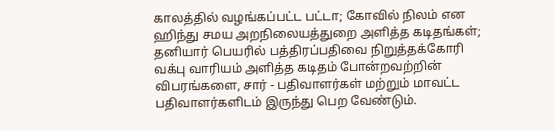காலத்தில் வழங்கப்பட்ட பட்டா; கோவில் நிலம் என ஹிந்து சமய அறநிலையத்துறை அளித்த கடிதங்கள்; தனியார் பெயரில் பத்திரப்பதிவை நிறுத்தக்கோரி வக்பு வாரியம் அளித்த கடிதம் போன்றவற்றின் விபரங்களை, சார் - பதிவாளர்கள் மற்றும் மாவட்ட பதிவாளர்களிடம் இருந்து பெற வேண்டும்.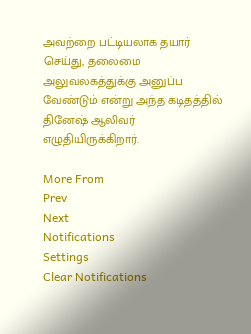அவற்றை பட்டியலாக தயார் செய்து, தலைமை அலுவலகத்துக்கு அனுப்ப வேண்டும் என்று அந்த கடிதத்தில் தினேஷ் ஆலிவர் எழுதியிருக்கிறார்.

More From
Prev
Next
Notifications
Settings
Clear Notifications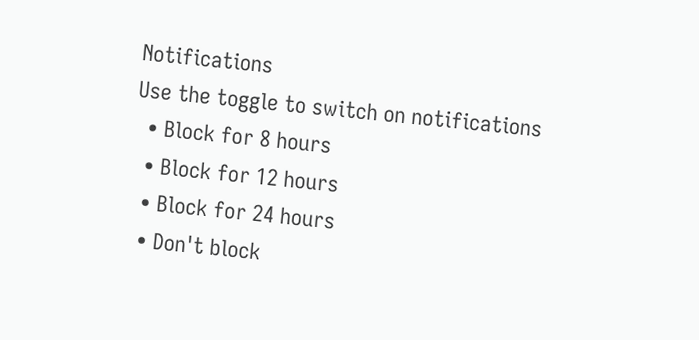Notifications
Use the toggle to switch on notifications
  • Block for 8 hours
  • Block for 12 hours
  • Block for 24 hours
  • Don't block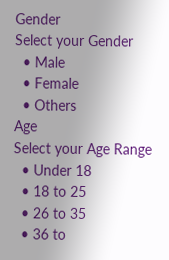Gender
Select your Gender
  • Male
  • Female
  • Others
Age
Select your Age Range
  • Under 18
  • 18 to 25
  • 26 to 35
  • 36 to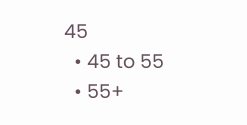45
  • 45 to 55
  • 55+